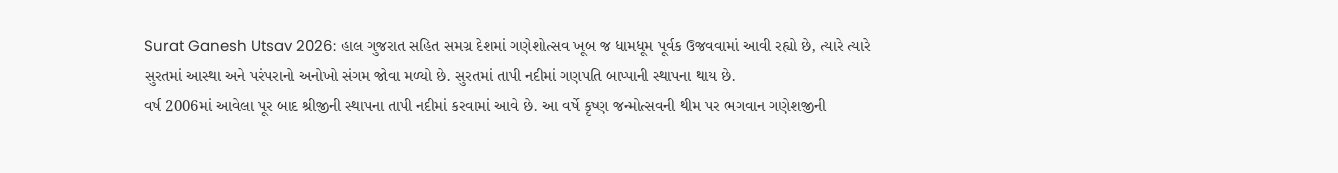Surat Ganesh Utsav 2026: હાલ ગુજરાત સહિત સમગ્ર દેશમાં ગણેશોત્સવ ખૂબ જ ધામધૂમ પૂર્વક ઉજવવામાં આવી રહ્યો છે, ત્યારે ત્યારે સુરતમાં આસ્થા અને પરંપરાનો અનોખો સંગમ જોવા મળ્યો છે. સુરતમાં તાપી નદીમાં ગણપતિ બાપ્પાની સ્થાપના થાય છે.
વર્ષ 2006માં આવેલા પૂર બાદ શ્રીજીની સ્થાપના તાપી નદીમાં કરવામાં આવે છે. આ વર્ષે કૃષ્ણ જન્મોત્સવની થીમ પર ભગવાન ગણેશજીની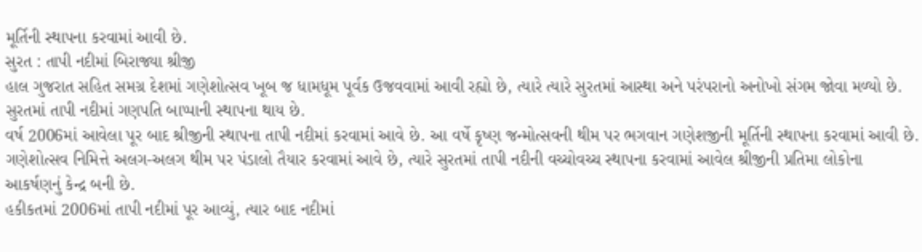મૂર્તિની સ્થાપના કરવામાં આવી છે.
સુરત : તાપી નદીમાં બિરાજ્યા શ્રીજી
હાલ ગુજરાત સહિત સમગ્ર દેશમાં ગણેશોત્સવ ખૂબ જ ધામધૂમ પૂર્વક ઉજવવામાં આવી રહ્યો છે, ત્યારે ત્યારે સુરતમાં આસ્થા અને પરંપરાનો અનોખો સંગમ જોવા મળ્યો છે. સુરતમાં તાપી નદીમાં ગણપતિ બાપ્પાની સ્થાપના થાય છે.
વર્ષ 2006માં આવેલા પૂર બાદ શ્રીજીની સ્થાપના તાપી નદીમાં કરવામાં આવે છે. આ વર્ષે કૃષ્ણ જન્મોત્સવની થીમ પર ભગવાન ગણેશજીની મૂર્તિની સ્થાપના કરવામાં આવી છે.
ગણેશોત્સવ નિમિત્તે અલગ-અલગ થીમ પર પંડાલો તૈયાર કરવામાં આવે છે, ત્યારે સુરતમાં તાપી નદીની વચ્ચોવચ્ચ સ્થાપના કરવામાં આવેલ શ્રીજીની પ્રતિમા લોકોના આકર્ષણનું કેન્દ્ર બની છે.
હકીકતમાં 2006માં તાપી નદીમાં પૂર આવ્યું, ત્યાર બાદ નદીમાં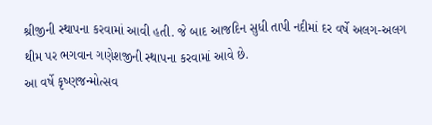શ્રીજીની સ્થાપના કરવામાં આવી હતી. જે બાદ આજદિન સુધી તાપી નદીમાં દર વર્ષે અલગ-અલગ થીમ પર ભગવાન ગણેશજીની સ્થાપના કરવામાં આવે છે.
આ વર્ષે કૃષ્ણજન્મોત્સવ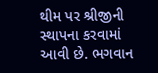થીમ પર શ્રીજીની સ્થાપના કરવામાં આવી છે. ભગવાન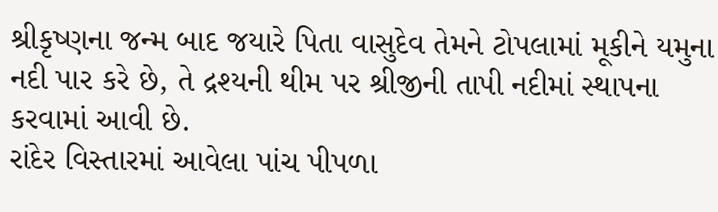શ્રીકૃષ્ણના જન્મ બાદ જયારે પિતા વાસુદેવ તેમને ટોપલામાં મૂકીને યમુના નદી પાર કરે છે, તે દ્રશ્યની થીમ પર શ્રીજીની તાપી નદીમાં સ્થાપના કરવામાં આવી છે.
રાંદેર વિસ્તારમાં આવેલા પાંચ પીપળા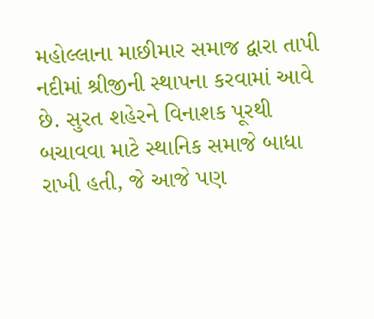મહોલ્લાના માછીમાર સમાજ દ્વારા તાપી નદીમાં શ્રીજીની સ્થાપના કરવામાં આવે છે. સુરત શહેરને વિનાશક પૂરથી બચાવવા માટે સ્થાનિક સમાજે બાધા રાખી હતી, જે આજે પણ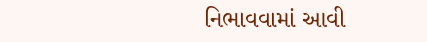નિભાવવામાં આવી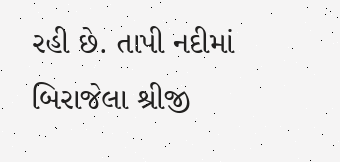રહી છે. તાપી નદીમાં બિરાજેલા શ્રીજી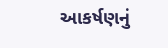આકર્ષણનું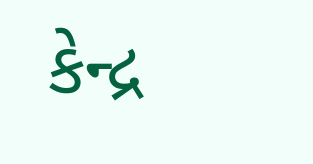કેન્દ્ર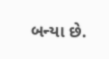બન્યા છે.